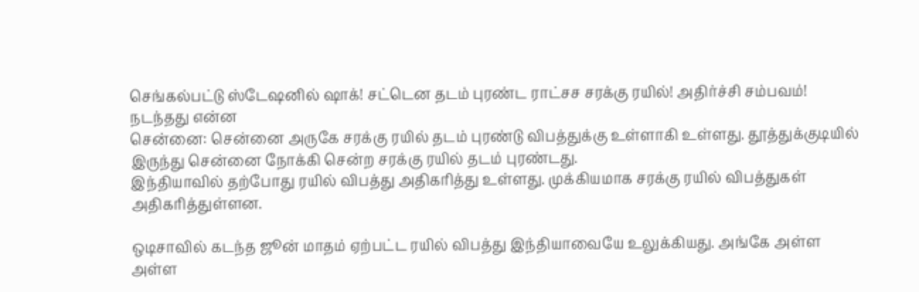செங்கல்பட்டு ஸ்டேஷனில் ஷாக்! சட்டென தடம் புரண்ட ராட்சச சரக்கு ரயில்! அதிர்ச்சி சம்பவம்! நடந்தது என்ன
சென்னை: சென்னை அருகே சரக்கு ரயில் தடம் புரண்டு விபத்துக்கு உள்ளாகி உள்ளது. தூத்துக்குடியில் இருந்து சென்னை நோக்கி சென்ற சரக்கு ரயில் தடம் புரண்டது.
இந்தியாவில் தற்போது ரயில் விபத்து அதிகரித்து உள்ளது. முக்கியமாக சரக்கு ரயில் விபத்துகள் அதிகரித்துள்ளன.

ஒடிசாவில் கடந்த ஜூன் மாதம் ஏற்பட்ட ரயில் விபத்து இந்தியாவையே உலுக்கியது. அங்கே அள்ள அள்ள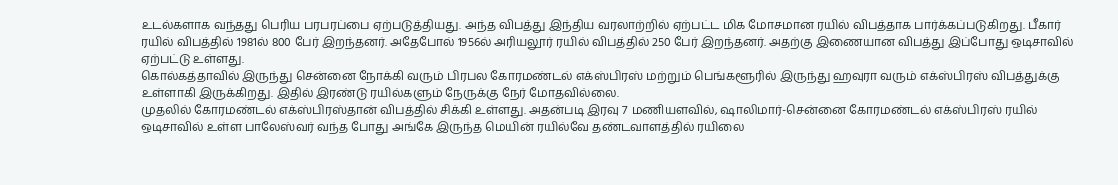உடல்களாக வந்தது பெரிய பரபரப்பை ஏற்படுத்தியது. அந்த விபத்து இந்திய வரலாற்றில் ஏற்பட்ட மிக மோசமான ரயில் விபத்தாக பார்க்கப்படுகிறது. பீகார் ரயில் விபத்தில் 1981ல் 800 பேர் இறந்தனர். அதேபோல் 1956ல் அரியலூர் ரயில் விபத்தில் 250 பேர் இறந்தனர். அதற்கு இணையான விபத்து இப்போது ஒடிசாவில் ஏற்பட்டு உள்ளது.
கொல்கத்தாவில் இருந்து சென்னை நோக்கி வரும் பிரபல கோரமண்டல் எக்ஸ்பிரஸ் மற்றும் பெங்களூரில் இருந்து ஹவுரா வரும் எக்ஸ்பிரஸ் விபத்துக்கு உள்ளாகி இருக்கிறது. இதில் இரண்டு ரயில்களும் நேருக்கு நேர் மோதவில்லை.
முதலில் கோரமண்டல் எக்ஸ்பிரஸ்தான் விபத்தில் சிக்கி உள்ளது. அதன்படி இரவு 7 மணியளவில், ஷாலிமார்-சென்னை கோரமண்டல் எக்ஸ்பிரஸ் ரயில் ஒடிசாவில் உள்ள பாலேஸ்வர் வந்த போது அங்கே இருந்த மெயின் ரயில்வே தண்டவாளத்தில் ரயிலை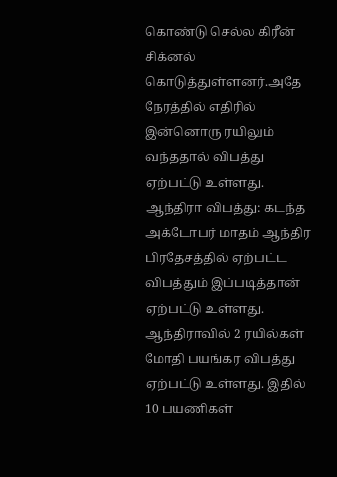கொண்டு செல்ல கிரீன் சிக்னல் கொடுத்துள்ளனர்.அதே நேரத்தில் எதிரில் இன்னொரு ரயிலும் வந்ததால் விபத்து ஏற்பட்டு உள்ளது.
ஆந்திரா விபத்து: கடந்த அக்டோபர் மாதம் ஆந்திர பிரதேசத்தில் ஏற்பட்ட விபத்தும் இப்படித்தான் ஏற்பட்டு உள்ளது. ஆந்திராவில் 2 ரயில்கள் மோதி பயங்கர விபத்து ஏற்பட்டு உள்ளது. இதில் 10 பயணிகள்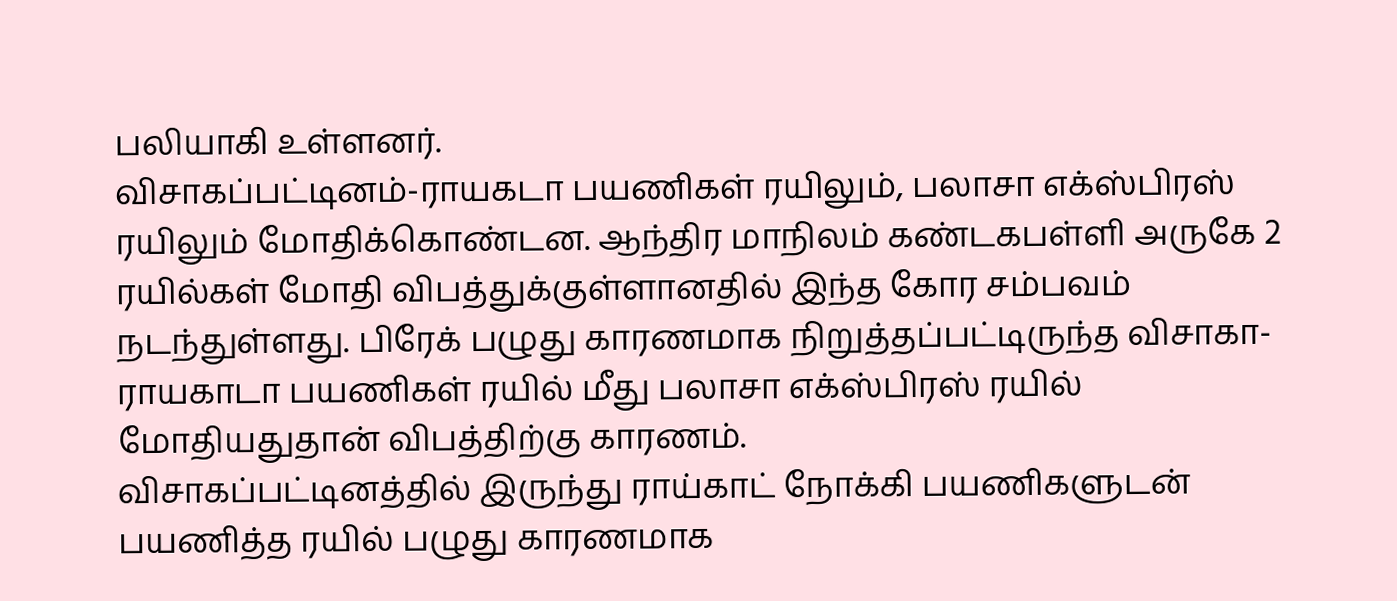பலியாகி உள்ளனர்.
விசாகப்பட்டினம்-ராயகடா பயணிகள் ரயிலும், பலாசா எக்ஸ்பிரஸ் ரயிலும் மோதிக்கொண்டன. ஆந்திர மாநிலம் கண்டகபள்ளி அருகே 2 ரயில்கள் மோதி விபத்துக்குள்ளானதில் இந்த கோர சம்பவம் நடந்துள்ளது. பிரேக் பழுது காரணமாக நிறுத்தப்பட்டிருந்த விசாகா- ராயகாடா பயணிகள் ரயில் மீது பலாசா எக்ஸ்பிரஸ் ரயில் மோதியதுதான் விபத்திற்கு காரணம்.
விசாகப்பட்டினத்தில் இருந்து ராய்காட் நோக்கி பயணிகளுடன் பயணித்த ரயில் பழுது காரணமாக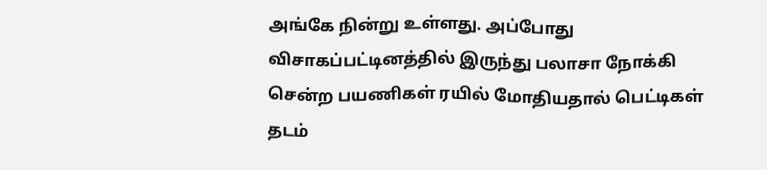அங்கே நின்று உள்ளது. அப்போது விசாகப்பட்டினத்தில் இருந்து பலாசா நோக்கி சென்ற பயணிகள் ரயில் மோதியதால் பெட்டிகள் தடம்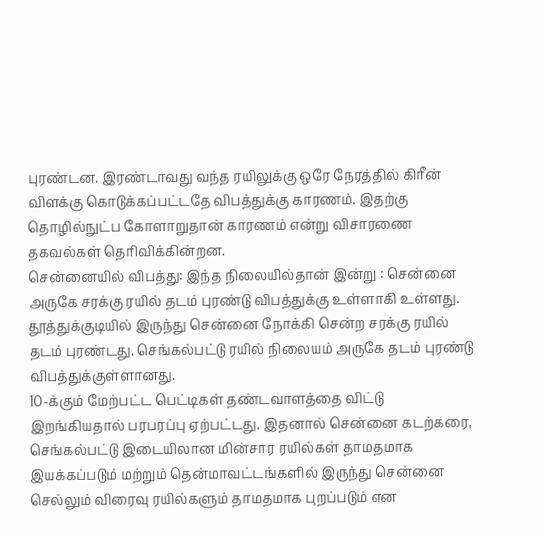புரண்டன. இரண்டாவது வந்த ரயிலுக்கு ஒரே நேரத்தில் கிரீன் விளக்கு கொடுக்கப்பட்டதே விபத்துக்கு காரணம். இதற்கு தொழில்நுட்ப கோளாறுதான் காரணம் என்று விசாரணை தகவல்கள் தெரிவிக்கின்றன.
சென்னையில் விபத்து: இந்த நிலையில்தான் இன்று : சென்னை அருகே சரக்கு ரயில் தடம் புரண்டு விபத்துக்கு உள்ளாகி உள்ளது. தூத்துக்குடியில் இருந்து சென்னை நோக்கி சென்ற சரக்கு ரயில் தடம் புரண்டது. செங்கல்பட்டு ரயில் நிலையம் அருகே தடம் புரண்டு விபத்துக்குள்ளானது.
10-க்கும் மேற்பட்ட பெட்டிகள் தண்டவாளத்தை விட்டு இறங்கியதால் பரபரப்பு ஏற்பட்டது. இதனால் சென்னை கடற்கரை, செங்கல்பட்டு இடையிலான மின்சார ரயில்கள் தாமதமாக இயக்கப்படும் மற்றும் தென்மாவட்டங்களில் இருந்து சென்னை செல்லும் விரைவு ரயில்களும் தாமதமாக புறப்படும் என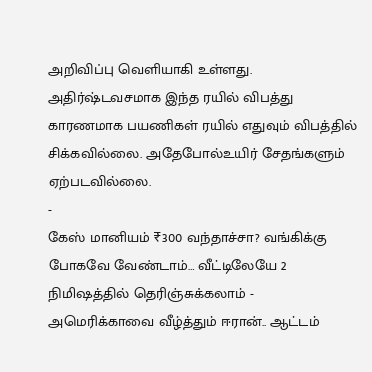அறிவிப்பு வெளியாகி உள்ளது.
அதிர்ஷ்டவசமாக இந்த ரயில் விபத்து காரணமாக பயணிகள் ரயில் எதுவும் விபத்தில் சிக்கவில்லை. அதேபோல்உயிர் சேதங்களும் ஏற்படவில்லை.
-
கேஸ் மானியம் ₹300 வந்தாச்சா? வங்கிக்கு போகவே வேண்டாம்… வீட்டிலேயே 2 நிமிஷத்தில் தெரிஞ்சுக்கலாம் -
அமெரிக்காவை வீழ்த்தும் ஈரான்.. ஆட்டம்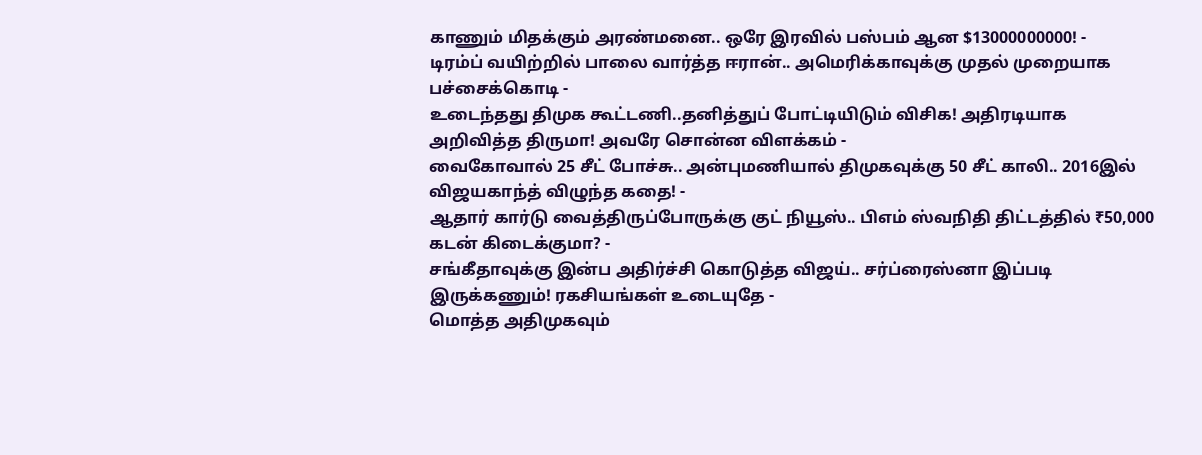காணும் மிதக்கும் அரண்மனை.. ஒரே இரவில் பஸ்பம் ஆன $13000000000! -
டிரம்ப் வயிற்றில் பாலை வார்த்த ஈரான்.. அமெரிக்காவுக்கு முதல் முறையாக பச்சைக்கொடி -
உடைந்தது திமுக கூட்டணி..தனித்துப் போட்டியிடும் விசிக! அதிரடியாக அறிவித்த திருமா! அவரே சொன்ன விளக்கம் -
வைகோவால் 25 சீட் போச்சு.. அன்புமணியால் திமுகவுக்கு 50 சீட் காலி.. 2016இல் விஜயகாந்த் விழுந்த கதை! -
ஆதார் கார்டு வைத்திருப்போருக்கு குட் நியூஸ்.. பிஎம் ஸ்வநிதி திட்டத்தில் ₹50,000 கடன் கிடைக்குமா? -
சங்கீதாவுக்கு இன்ப அதிர்ச்சி கொடுத்த விஜய்.. சர்ப்ரைஸ்னா இப்படி இருக்கணும்! ரகசியங்கள் உடையுதே -
மொத்த அதிமுகவும்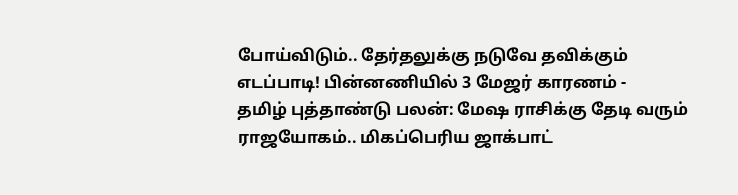போய்விடும்.. தேர்தலுக்கு நடுவே தவிக்கும் எடப்பாடி! பின்னணியில் 3 மேஜர் காரணம் -
தமிழ் புத்தாண்டு பலன்: மேஷ ராசிக்கு தேடி வரும் ராஜயோகம்.. மிகப்பெரிய ஜாக்பாட்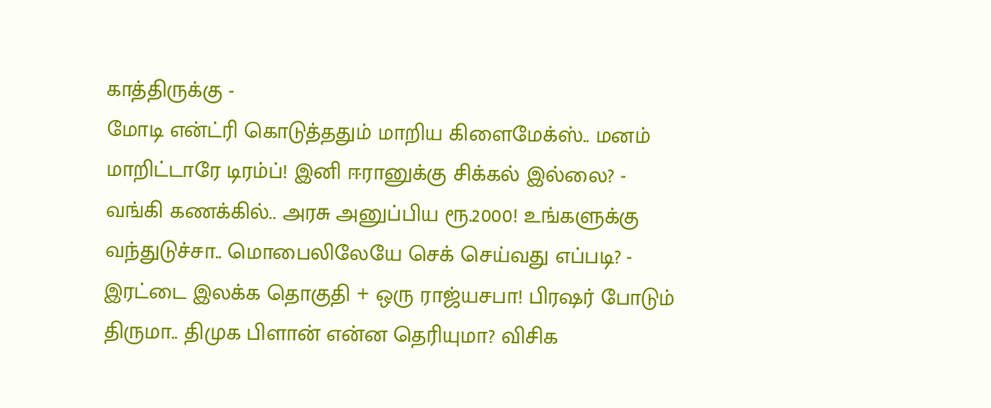காத்திருக்கு -
மோடி என்ட்ரி கொடுத்ததும் மாறிய கிளைமேக்ஸ்.. மனம் மாறிட்டாரே டிரம்ப்! இனி ஈரானுக்கு சிக்கல் இல்லை? -
வங்கி கணக்கில்.. அரசு அனுப்பிய ரூ.2000! உங்களுக்கு வந்துடுச்சா.. மொபைலிலேயே செக் செய்வது எப்படி? -
இரட்டை இலக்க தொகுதி + ஒரு ராஜ்யசபா! பிரஷர் போடும் திருமா.. திமுக பிளான் என்ன தெரியுமா? விசிக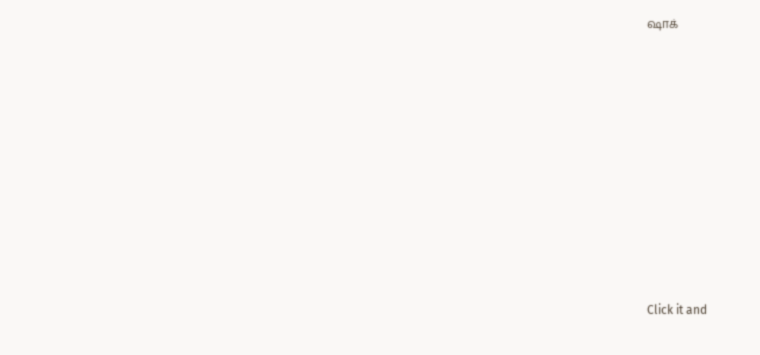ஷாக்












Click it and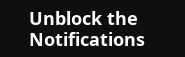Unblock the Notifications